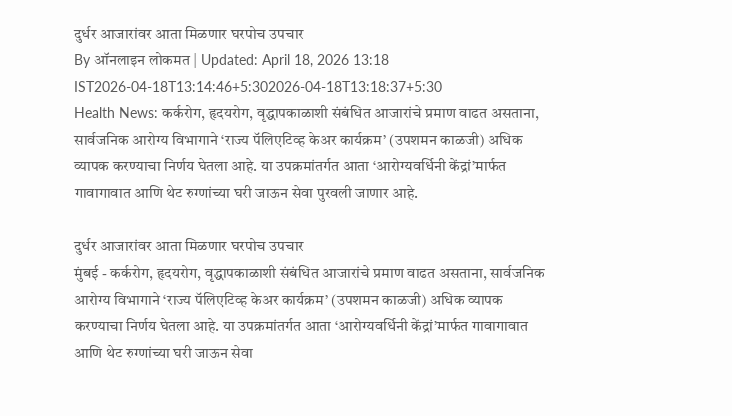दुर्धर आजारांवर आता मिळणार घरपोच उपचार
By ऑनलाइन लोकमत | Updated: April 18, 2026 13:18 IST2026-04-18T13:14:46+5:302026-04-18T13:18:37+5:30
Health News: कर्करोग, हृदयरोग, वृद्धापकाळाशी संबंधित आजारांचे प्रमाण वाढत असताना, सार्वजनिक आरोग्य विभागाने ‘राज्य पॅलिएटिव्ह केअर कार्यक्रम’ (उपशमन काळजी) अधिक व्यापक करण्याचा निर्णय घेतला आहे. या उपक्रमांतर्गत आता ‘आरोग्यवर्धिनी केंद्रां’मार्फत गावागावात आणि थेट रुग्णांच्या घरी जाऊन सेवा पुरवली जाणार आहे.

दुर्धर आजारांवर आता मिळणार घरपोच उपचार
मुंबई - कर्करोग, हृदयरोग, वृद्धापकाळाशी संबंधित आजारांचे प्रमाण वाढत असताना, सार्वजनिक आरोग्य विभागाने ‘राज्य पॅलिएटिव्ह केअर कार्यक्रम’ (उपशमन काळजी) अधिक व्यापक करण्याचा निर्णय घेतला आहे. या उपक्रमांतर्गत आता ‘आरोग्यवर्धिनी केंद्रां’मार्फत गावागावात आणि थेट रुग्णांच्या घरी जाऊन सेवा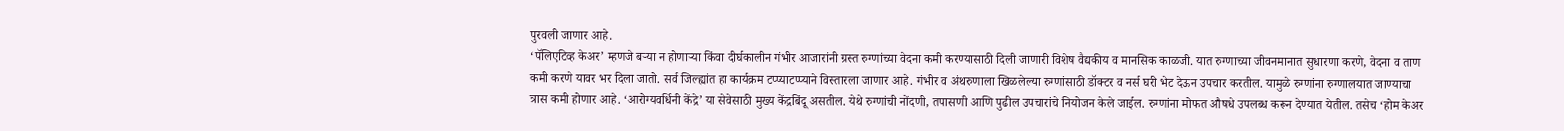पुरवली जाणार आहे.
‘पॅलिएटिव्ह केअर’ म्हणजे बऱ्या न होणाऱ्या किंवा दीर्घकालीन गंभीर आजारांनी ग्रस्त रुग्णांच्या वेदना कमी करण्यासाठी दिली जाणारी विशेष वैद्यकीय व मानसिक काळजी. यात रुग्णाच्या जीवनमानात सुधारणा करणे, वेदना व ताण कमी करणे यावर भर दिला जातो. सर्व जिल्ह्यांत हा कार्यक्रम टप्प्याटप्प्याने विस्तारला जाणार आहे. गंभीर व अंथरुणाला खिळलेल्या रुग्णांसाठी डॉक्टर व नर्स घरी भेट देऊन उपचार करतील. यामुळे रुग्णांना रुग्णालयात जाण्याचा त्रास कमी होणार आहे. ‘आरोग्यवर्धिनी केंद्रे’ या सेवेसाठी मुख्य केंद्रबिंदू असतील. येथे रुग्णांची नोंदणी, तपासणी आणि पुढील उपचारांचे नियोजन केले जाईल. रुग्णांना मोफत औषधे उपलब्ध करून देण्यात येतील. तसेच ‘होम केअर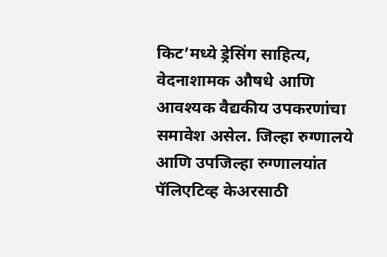किट’मध्ये ड्रेसिंग साहित्य, वेदनाशामक औषधे आणि आवश्यक वैद्यकीय उपकरणांचा समावेश असेल. जिल्हा रुग्णालये आणि उपजिल्हा रुग्णालयांत पॅलिएटिव्ह केअरसाठी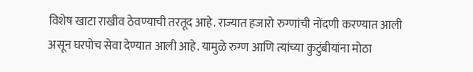विशेष खाटा राखीव ठेवण्याची तरतूद आहे. राज्यात हजारो रुग्णांची नोंदणी करण्यात आली असून घरपोच सेवा देण्यात आली आहे. यामुळे रुग्ण आणि त्यांच्या कुटुंबीयांना मोठा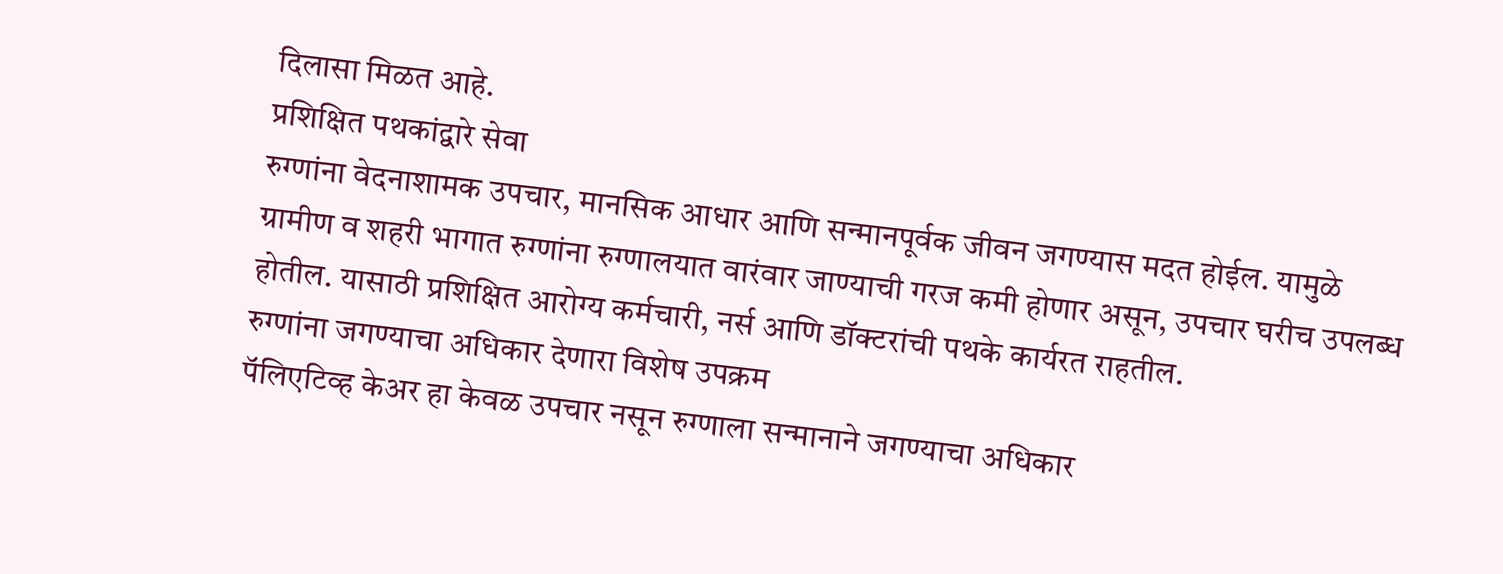दिलासा मिळत आहे.
प्रशिक्षित पथकांद्वारे सेवा
रुग्णांना वेदनाशामक उपचार, मानसिक आधार आणि सन्मानपूर्वक जीवन जगण्यास मदत होईल. यामुळे ग्रामीण व शहरी भागात रुग्णांना रुग्णालयात वारंवार जाण्याची गरज कमी होणार असून, उपचार घरीच उपलब्ध होतील. यासाठी प्रशिक्षित आरोग्य कर्मचारी, नर्स आणि डॉक्टरांची पथके कार्यरत राहतील.
रुग्णांना जगण्याचा अधिकार देणारा विशेष उपक्रम
पॅलिएटिव्ह केअर हा केवळ उपचार नसून रुग्णाला सन्मानाने जगण्याचा अधिकार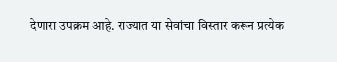देणारा उपक्रम आहे. राज्यात या सेवांचा विस्तार करून प्रत्येक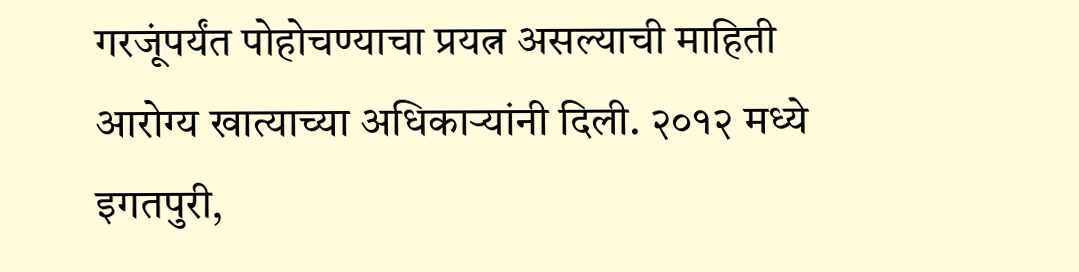गरजूंपर्यंत पोहोचण्याचा प्रयत्न असल्याची माहिती आरोग्य खात्याच्या अधिकाऱ्यांनी दिली. २०१२ मध्ये इगतपुरी,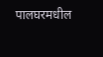पालघरमधील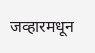जव्हारमधून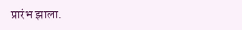प्रारंभ झाला.